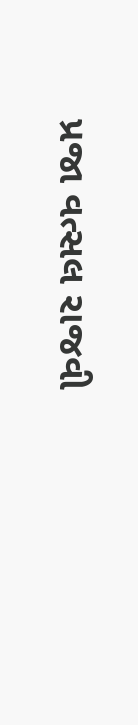પ્રજા વત્સલ રાજવી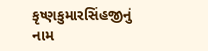કૃષ્ણકુમારસિંહજીનું નામ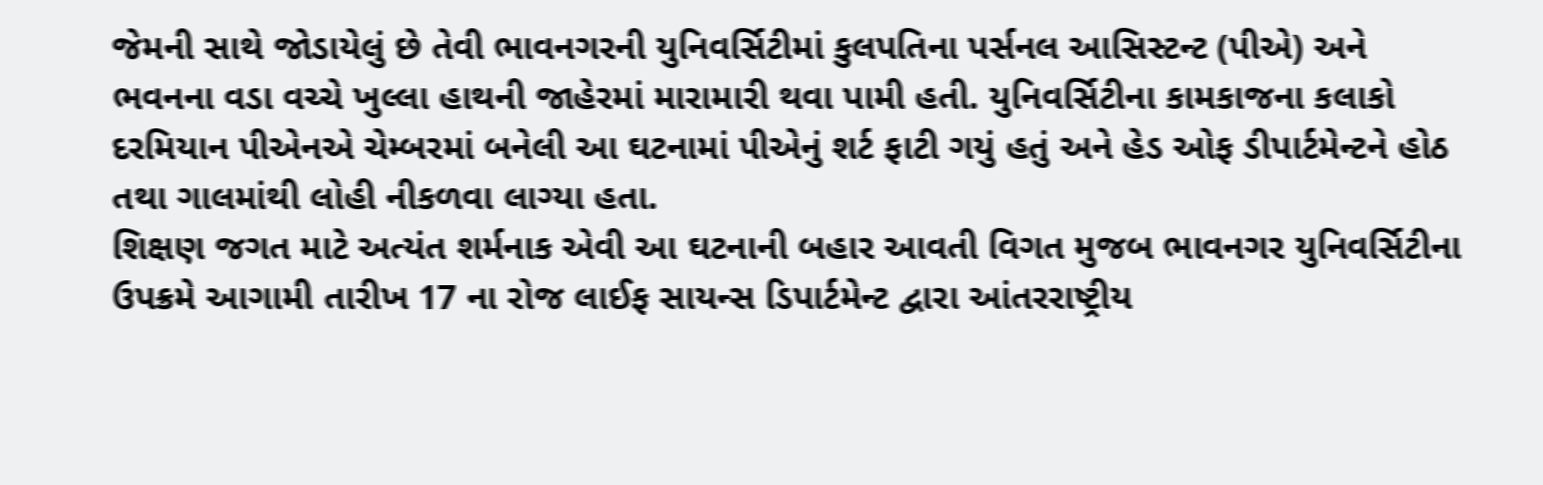જેમની સાથે જોડાયેલું છે તેવી ભાવનગરની યુનિવર્સિટીમાં કુલપતિના પર્સનલ આસિસ્ટન્ટ (પીએ) અને ભવનના વડા વચ્ચે ખુલ્લા હાથની જાહેરમાં મારામારી થવા પામી હતી. યુનિવર્સિટીના કામકાજના કલાકો દરમિયાન પીએનએ ચેમ્બરમાં બનેલી આ ઘટનામાં પીએનું શર્ટ ફાટી ગયું હતું અને હેડ ઓફ ડીપાર્ટમેન્ટને હોઠ તથા ગાલમાંથી લોહી નીકળવા લાગ્યા હતા.
શિક્ષણ જગત માટે અત્યંત શર્મનાક એવી આ ઘટનાની બહાર આવતી વિગત મુજબ ભાવનગર યુનિવર્સિટીના ઉપક્રમે આગામી તારીખ 17 ના રોજ લાઈફ સાયન્સ ડિપાર્ટમેન્ટ દ્વારા આંતરરાષ્ટ્રીય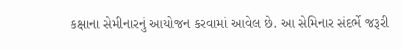કક્ષાના સેમીનારનું આયોજન કરવામાં આવેલ છે. આ સેમિનાર સંદર્ભે જરૂરી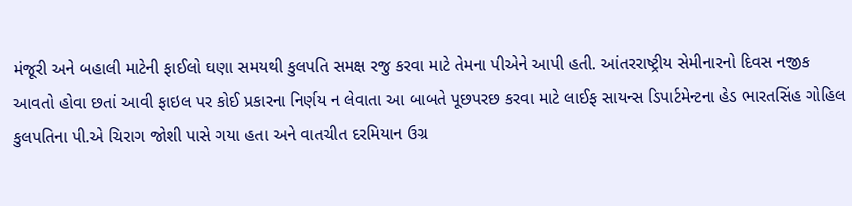મંજૂરી અને બહાલી માટેની ફાઈલો ઘણા સમયથી કુલપતિ સમક્ષ રજુ કરવા માટે તેમના પીએને આપી હતી. આંતરરાષ્ટ્રીય સેમીનારનો દિવસ નજીક આવતો હોવા છતાં આવી ફાઇલ પર કોઈ પ્રકારના નિર્ણય ન લેવાતા આ બાબતે પૂછપરછ કરવા માટે લાઈફ સાયન્સ ડિપાર્ટમેન્ટના હેડ ભારતસિંહ ગોહિલ કુલપતિના પી.એ ચિરાગ જોશી પાસે ગયા હતા અને વાતચીત દરમિયાન ઉગ્ર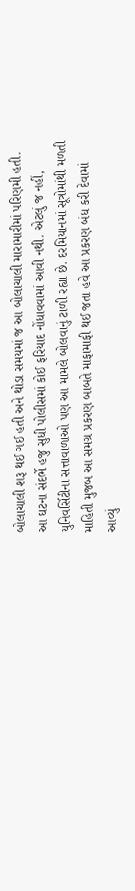બોલાચાલી શરૂ થઈ ગઈ હતી અને થોડા સમયમાં જ આ બોલાચાલી મારામારીમાં પરિણમી હતી.
આ ઘટના સંદર્ભે હજુ સુધી પોલીસમાં કોઈ ફરિયાદ નોંધાવવામાં આવી નથી. એટલું જ નહીં, યુનિવર્સિટીના સત્તાવાળાઓ પણ આ મામલે બોલવાનું ટાળી રહ્યા છે. દરમિયાનમાં સૂત્રોમાંથી મળતી માહિતી મુજબ આ સમગ્ર પ્રકરણ બાબતે માફામાફી થઈ જતા હવે આ પ્રકરણ બંધ કરી દેવામાં આવ્યું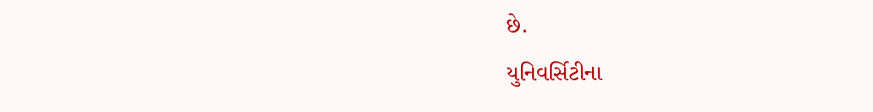છે.
યુનિવર્સિટીના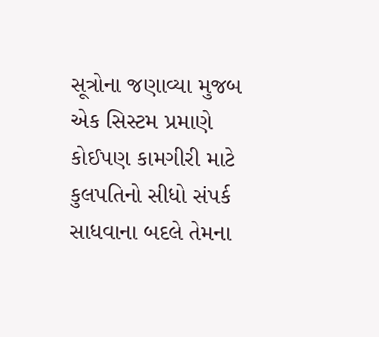સૂત્રોના જણાવ્યા મુજબ એક સિસ્ટમ પ્રમાણે કોઈપણ કામગીરી માટે કુલપતિનો સીધો સંપર્ક સાધવાના બદલે તેમના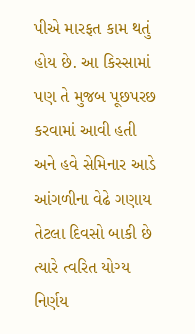પીએ મારફત કામ થતું હોય છે. આ કિસ્સામાં પણ તે મુજબ પૂછપરછ કરવામાં આવી હતી અને હવે સેમિનાર આડે આંગળીના વેઢે ગણાય તેટલા દિવસો બાકી છે ત્યારે ત્વરિત યોગ્ય નિર્ણય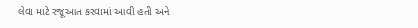લેવા માટે રજૂઆત કરવામાં આવી હતી અને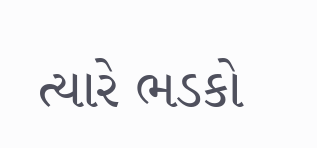ત્યારે ભડકો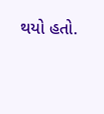થયો હતો.